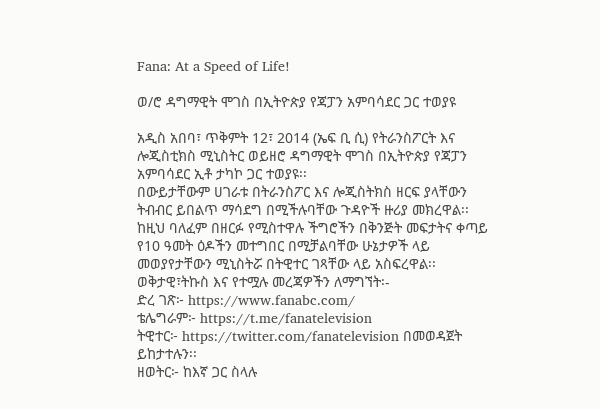Fana: At a Speed of Life!

ወ/ሮ ዳግማዊት ሞገስ በኢትዮጵያ የጃፓን አምባሳደር ጋር ተወያዩ

አዲስ አበባ፣ ጥቅምት 12፣ 2014 (ኤፍ ቢ ሲ) የትራንስፖርት እና ሎጂስቲክስ ሚኒስትር ወይዘሮ ዳግማዊት ሞገስ በኢትዮጵያ የጃፓን አምባሳደር ኢቶ ታካኮ ጋር ተወያዩ፡፡
በውይታቸውም ሀገራቱ በትራንስፖር እና ሎጂስትክስ ዘርፍ ያላቸውን ትብብር ይበልጥ ማሳደግ በሚችሉባቸው ጉዳዮች ዙሪያ መክረዋል፡፡
ከዚህ ባለፈም በዘርፉ የሚስተዋሉ ችግሮችን በቅንጅት መፍታትና ቀጣይ የ10 ዓመት ዕዶችን መተግበር በሚቻልባቸው ሁኔታዎች ላይ መወያየታቸውን ሚኒስትሯ በትዊተር ገጻቸው ላይ አስፍረዋል፡፡
ወቅታዊ፣ትኩስ እና የተሟሉ መረጃዎችን ለማግኘት፡-
ድረ ገጽ፦ https://www.fanabc.com/
ቴሌግራም፦ https://t.me/fanatelevision
ትዊተር፦ https://twitter.com/fanatelevision በመወዳጀት ይከታተሉን፡፡
ዘወትር፦ ከእኛ ጋር ስላሉ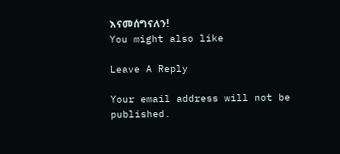እናመሰግናለን!
You might also like

Leave A Reply

Your email address will not be published.